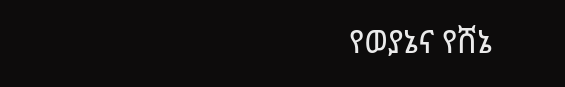የወያኔና የሸኔ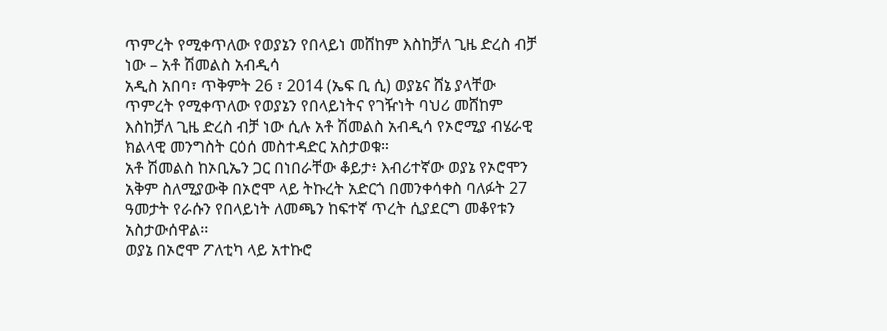ጥምረት የሚቀጥለው የወያኔን የበላይነ መሸከም እስከቻለ ጊዜ ድረስ ብቻ ነው – አቶ ሽመልስ አብዲሳ
አዲስ አበባ፣ ጥቅምት 26 ፣ 2014 (ኤፍ ቢ ሲ) ወያኔና ሸኔ ያላቸው ጥምረት የሚቀጥለው የወያኔን የበላይነትና የገዥነት ባህሪ መሸከም እስከቻለ ጊዜ ድረስ ብቻ ነው ሲሉ አቶ ሽመልስ አብዲሳ የኦሮሚያ ብሄራዊ ክልላዊ መንግስት ርዕሰ መስተዳድር አስታወቁ።
አቶ ሽመልስ ከኦቢኤን ጋር በነበራቸው ቆይታ፥ እብሪተኛው ወያኔ የኦሮሞን አቅም ስለሚያውቅ በኦሮሞ ላይ ትኩረት አድርጎ በመንቀሳቀስ ባለፉት 27 ዓመታት የራሱን የበላይነት ለመጫን ከፍተኛ ጥረት ሲያደርግ መቆየቱን አስታውሰዋል፡፡
ወያኔ በኦሮሞ ፖለቲካ ላይ አተኩሮ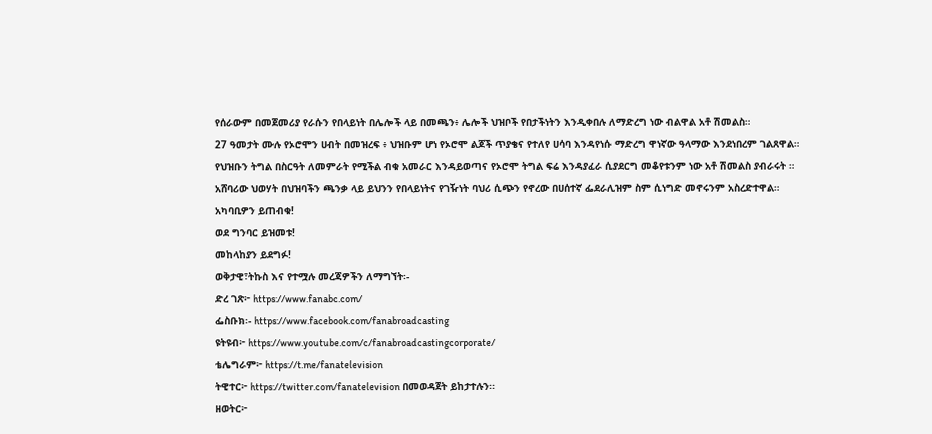የሰራውም በመጀመሪያ የራሱን የበላይነት በሌሎች ላይ በመጫን፥ ሌሎች ህዝቦች የበታችነትን እንዲቀበሉ ለማድረግ ነው ብልዋል አቶ ሽመልስ።
27 ዓመታት ሙሉ የኦሮሞን ሀብት በመዝረፍ ፥ ህዝቡም ሆነ የኦሮሞ ልጆች ጥያቄና የተለየ ሀሳባ እንዳየነሱ ማድረግ ዋነኛው ዓላማው እንደነበረም ገልጸዋል።
የህዝቡን ትግል በስርዓት ለመምራት የሚችል ብቁ አመራር እንዳይወጣና የኦሮሞ ትግል ፍሬ እንዳያፈራ ሲያደርግ መቆየቱንም ነው አቶ ሽመልስ ያብራሩት ።
አሸባሪው ህወሃት በህዝባችን ጫንቃ ላይ ይህንን የበላይነትና የገዥነት ባህሪ ሲጭን የኖረው በሀሰተኛ ፌደራሊዝም ስም ሲነግድ መኖሩንም አስረድተዋል።
አካባቢዎን ይጠብቁ!
ወደ ግንባር ይዝመቱ!
መከላከያን ይደግፉ!
ወቅታዊ፣ትኩስ እና የተሟሉ መረጃዎችን ለማግኘት፡-
ድረ ገጽ፦ https://www.fanabc.com/
ፌስቡክ፡- https://www.facebook.com/fanabroadcasting
ዩትዩብ፦ https://www.youtube.com/c/fanabroadcastingcorporate/
ቴሌግራም፦ https://t.me/fanatelevision
ትዊተር፦ https://twitter.com/fanatelevision በመወዳጀት ይከታተሉን፡፡
ዘወትር፦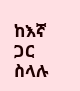ከእኛ ጋር ስላሉ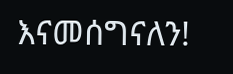እናመሰግናለን!